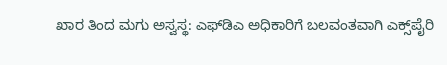ಖಾರ ತಿಂದ ಮಗು ಅಸ್ವಸ್ಥ: ಎಫ್‌ಡಿಎ ಅಧಿಕಾರಿಗೆ ಬಲವಂತವಾಗಿ ಎಕ್ಸ್‌ಪೈರಿ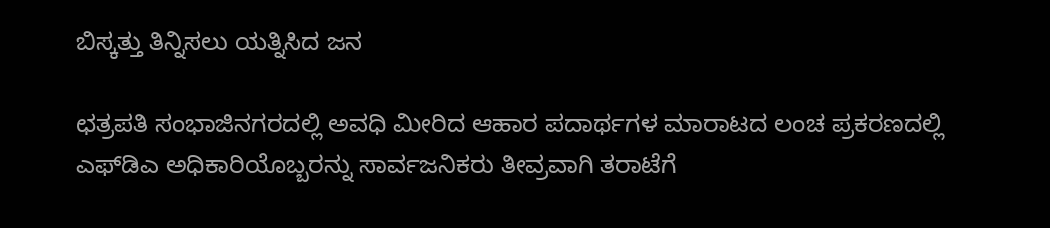ಬಿಸ್ಕತ್ತು ತಿನ್ನಿಸಲು ಯತ್ನಿಸಿದ ಜನ

ಛತ್ರಪತಿ ಸಂಭಾಜಿನಗರದಲ್ಲಿ ಅವಧಿ ಮೀರಿದ ಆಹಾರ ಪದಾರ್ಥಗಳ ಮಾರಾಟದ ಲಂಚ ಪ್ರಕರಣದಲ್ಲಿ ಎಫ್‌ಡಿಎ ಅಧಿಕಾರಿಯೊಬ್ಬರನ್ನು ಸಾರ್ವಜನಿಕರು ತೀವ್ರವಾಗಿ ತರಾಟೆಗೆ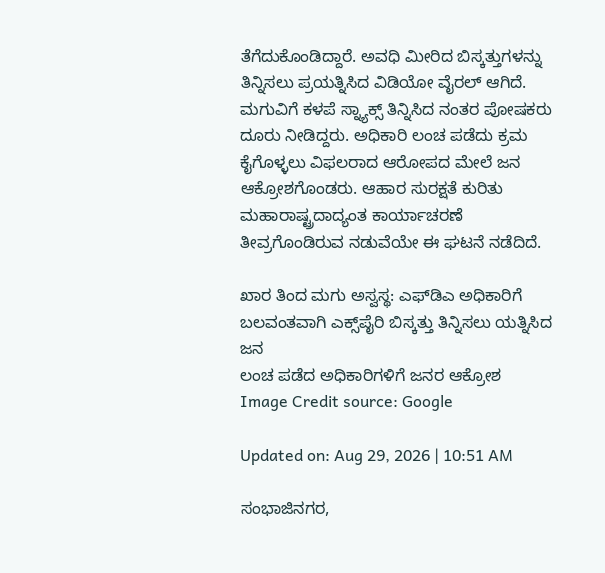ತೆಗೆದುಕೊಂಡಿದ್ದಾರೆ. ಅವಧಿ ಮೀರಿದ ಬಿಸ್ಕತ್ತುಗಳನ್ನು ತಿನ್ನಿಸಲು ಪ್ರಯತ್ನಿಸಿದ ವಿಡಿಯೋ ವೈರಲ್ ಆಗಿದೆ. ಮಗುವಿಗೆ ಕಳಪೆ ಸ್ನ್ಯಾಕ್ಸ್ ತಿನ್ನಿಸಿದ ನಂತರ ಪೋಷಕರು ದೂರು ನೀಡಿದ್ದರು. ಅಧಿಕಾರಿ ಲಂಚ ಪಡೆದು ಕ್ರಮ ಕೈಗೊಳ್ಳಲು ವಿಫಲರಾದ ಆರೋಪದ ಮೇಲೆ ಜನ ಆಕ್ರೋಶಗೊಂಡರು. ಆಹಾರ ಸುರಕ್ಷತೆ ಕುರಿತು ಮಹಾರಾಷ್ಟ್ರದಾದ್ಯಂತ ಕಾರ್ಯಾಚರಣೆ ತೀವ್ರಗೊಂಡಿರುವ ನಡುವೆಯೇ ಈ ಘಟನೆ ನಡೆದಿದೆ.

ಖಾರ ತಿಂದ ಮಗು ಅಸ್ವಸ್ಥ: ಎಫ್‌ಡಿಎ ಅಧಿಕಾರಿಗೆ ಬಲವಂತವಾಗಿ ಎಕ್ಸ್‌ಪೈರಿ ಬಿಸ್ಕತ್ತು ತಿನ್ನಿಸಲು ಯತ್ನಿಸಿದ ಜನ
ಲಂಚ ಪಡೆದ ಅಧಿಕಾರಿಗಳಿಗೆ ಜನರ ಆಕ್ರೋಶ
Image Credit source: Google

Updated on: Aug 29, 2026 | 10:51 AM

ಸಂಭಾಜಿನಗರ,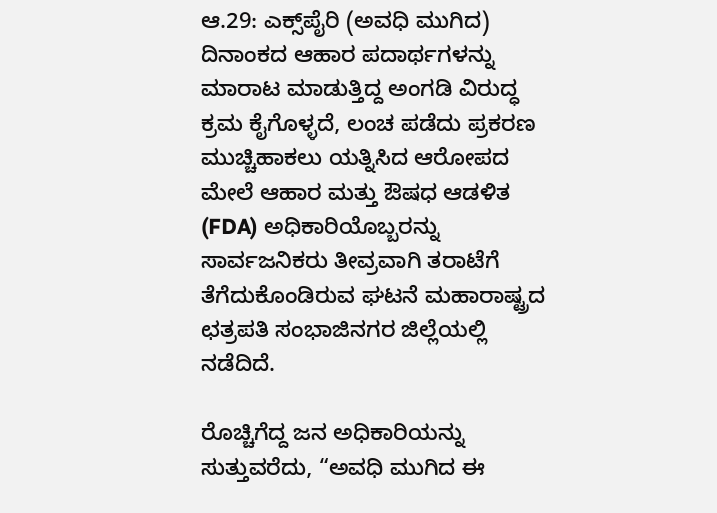ಆ.29: ಎಕ್ಸ್‌ಪೈರಿ (ಅವಧಿ ಮುಗಿದ) ದಿನಾಂಕದ ಆಹಾರ ಪದಾರ್ಥಗಳನ್ನು ಮಾರಾಟ ಮಾಡುತ್ತಿದ್ದ ಅಂಗಡಿ ವಿರುದ್ಧ ಕ್ರಮ ಕೈಗೊಳ್ಳದೆ, ಲಂಚ ಪಡೆದು ಪ್ರಕರಣ ಮುಚ್ಚಿಹಾಕಲು ಯತ್ನಿಸಿದ ಆರೋಪದ ಮೇಲೆ ಆಹಾರ ಮತ್ತು ಔಷಧ ಆಡಳಿತ (FDA) ಅಧಿಕಾರಿಯೊಬ್ಬರನ್ನು ಸಾರ್ವಜನಿಕರು ತೀವ್ರವಾಗಿ ತರಾಟೆಗೆ ತೆಗೆದುಕೊಂಡಿರುವ ಘಟನೆ ಮಹಾರಾಷ್ಟ್ರದ ಛತ್ರಪತಿ ಸಂಭಾಜಿನಗರ ಜಿಲ್ಲೆಯಲ್ಲಿ ನಡೆದಿದೆ.

ರೊಚ್ಚಿಗೆದ್ದ ಜ‌ನ ಅಧಿಕಾರಿಯನ್ನು ಸುತ್ತುವರೆದು, “ಅವಧಿ ಮುಗಿದ ಈ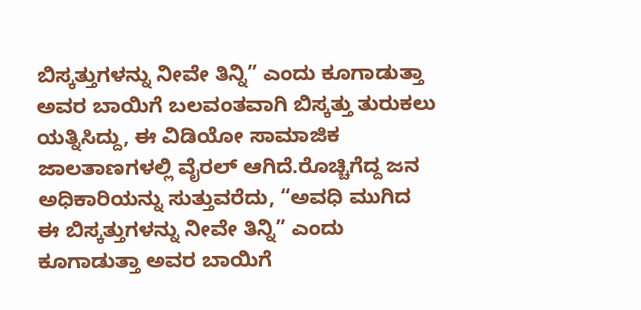ಬಿಸ್ಕತ್ತುಗಳನ್ನು ನೀವೇ ತಿನ್ನಿ” ಎಂದು ಕೂಗಾಡುತ್ತಾ ಅವರ ಬಾಯಿಗೆ ಬಲವಂತವಾಗಿ ಬಿಸ್ಕತ್ತು ತುರುಕಲು ಯತ್ನಿಸಿದ್ದು, ಈ ವಿಡಿಯೋ ಸಾಮಾಜಿಕ ಜಾಲತಾಣಗಳಲ್ಲಿ ವೈರಲ್ ಆಗಿದೆ.ರೊಚ್ಚಿಗೆದ್ದ ಜ‌ನ ಅಧಿಕಾರಿಯನ್ನು ಸುತ್ತುವರೆದು, “ಅವಧಿ ಮುಗಿದ ಈ ಬಿಸ್ಕತ್ತುಗಳನ್ನು ನೀವೇ ತಿನ್ನಿ” ಎಂದು ಕೂಗಾಡುತ್ತಾ ಅವರ ಬಾಯಿಗೆ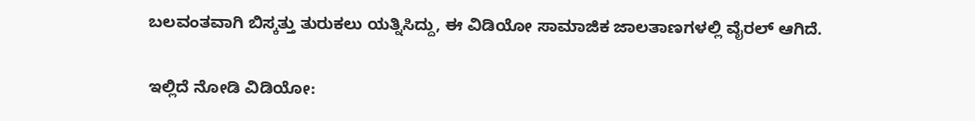ಬಲವಂತವಾಗಿ ಬಿಸ್ಕತ್ತು ತುರುಕಲು ಯತ್ನಿಸಿದ್ದು, ಈ ವಿಡಿಯೋ ಸಾಮಾಜಿಕ ಜಾಲತಾಣಗಳಲ್ಲಿ ವೈರಲ್ ಆಗಿದೆ.

ಇಲ್ಲಿದೆ ನೋಡಿ ವಿಡಿಯೋ: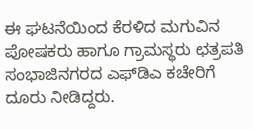ಈ ಘಟನೆಯಿಂದ ಕೆರಳಿದ ಮಗುವಿನ ಪೋಷಕರು ಹಾಗೂ ಗ್ರಾಮಸ್ಥರು ಛತ್ರಪತಿ ಸಂಭಾಜಿನಗರದ ಎಫ್‌ಡಿಎ ಕಚೇರಿಗೆ ದೂರು ನೀಡಿದ್ದರು.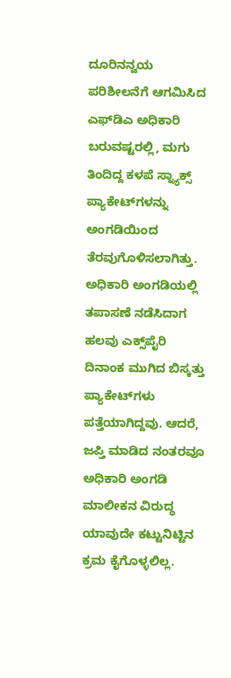ದೂರಿನನ್ವಯ ಪರಿಶೀಲನೆಗೆ ಆಗಮಿಸಿದ ಎಫ್‌ಡಿಎ ಅಧಿಕಾರಿ ಬರುವಷ್ಟರಲ್ಲಿ, ಮಗು ತಿಂದಿದ್ದ ಕಳಪೆ ಸ್ನ್ಯಾಕ್ಸ್ ಪ್ಯಾಕೇಟ್‌ಗಳನ್ನು ಅಂಗಡಿಯಿಂದ ತೆರವುಗೊಳಿಸಲಾಗಿತ್ತು. ಅಧಿಕಾರಿ ಅಂಗಡಿಯಲ್ಲಿ ತಪಾಸಣೆ ನಡೆಸಿದಾಗ ಹಲವು ಎಕ್ಸ್‌ಪೈರಿ ದಿನಾಂಕ ಮುಗಿದ ಬಿಸ್ಕತ್ತು ಪ್ಯಾಕೇಟ್‌ಗಳು ಪತ್ತೆಯಾಗಿದ್ದವು. ಆದರೆ, ಜಪ್ತಿ ಮಾಡಿದ ನಂತರವೂ ಅಧಿಕಾರಿ ಅಂಗಡಿ ಮಾಲೀಕನ ವಿರುದ್ಧ ಯಾವುದೇ ಕಟ್ಟುನಿಟ್ಟಿನ ಕ್ರಮ ಕೈಗೊಳ್ಳಲಿಲ್ಲ.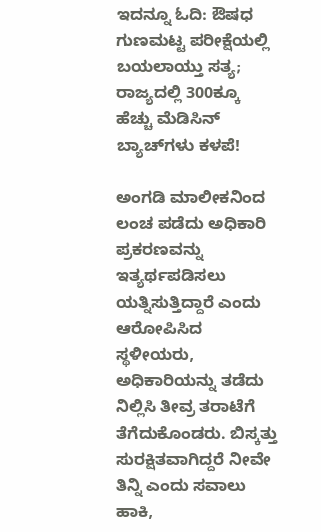ಇದನ್ನೂ ಓದಿ: ಔಷಧ ಗುಣಮಟ್ಟ ಪರೀಕ್ಷೆಯಲ್ಲಿ ಬಯಲಾಯ್ತು ಸತ್ಯ; ರಾಜ್ಯದಲ್ಲಿ 300ಕ್ಕೂ ಹೆಚ್ಚು ಮೆಡಿಸಿನ್‌ ಬ್ಯಾಚ್‌ಗಳು ಕಳಪೆ!

ಅಂಗಡಿ ಮಾಲೀಕನಿಂದ ಲಂಚ ಪಡೆದು ಅಧಿಕಾರಿ ಪ್ರಕರಣವನ್ನು ಇತ್ಯರ್ಥಪಡಿಸಲು ಯತ್ನಿಸುತ್ತಿದ್ದಾರೆ ಎಂದು ಆರೋಪಿಸಿದ ಸ್ಥಳೀಯರು, ಅಧಿಕಾರಿಯನ್ನು ತಡೆದು ನಿಲ್ಲಿಸಿ ತೀವ್ರ ತರಾಟೆಗೆ ತೆಗೆದುಕೊಂಡರು. ಬಿಸ್ಕತ್ತು ಸುರಕ್ಷಿತವಾಗಿದ್ದರೆ ನೀವೇ ತಿನ್ನಿ ಎಂದು ಸವಾಲು ಹಾಕಿ,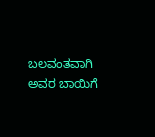ಬಲವಂತವಾಗಿ ಅವರ ಬಾಯಿಗೆ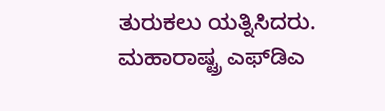ತುರುಕಲು ಯತ್ನಿಸಿದರು. ಮಹಾರಾಷ್ಟ್ರ ಎಫ್‌ಡಿಎ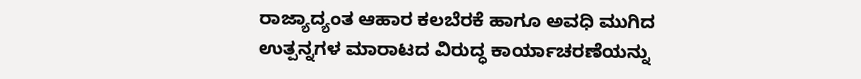ರಾಜ್ಯಾದ್ಯಂತ ಆಹಾರ ಕಲಬೆರಕೆ ಹಾಗೂ ಅವಧಿ ಮುಗಿದ ಉತ್ಪನ್ನಗಳ ಮಾರಾಟದ ವಿರುದ್ಧ ಕಾರ್ಯಾಚರಣೆಯನ್ನು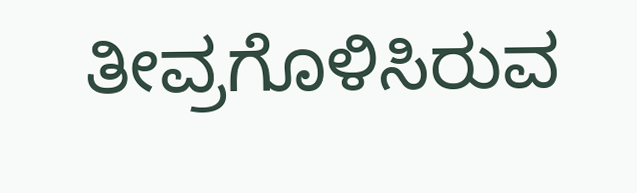ತೀವ್ರಗೊಳಿಸಿರುವ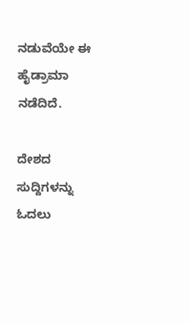ನಡುವೆಯೇ ಈ ಹೈಡ್ರಾಮಾ ನಡೆದಿದೆ.

ದೇಶದ ಸುದ್ದಿಗಳನ್ನು ಓದಲು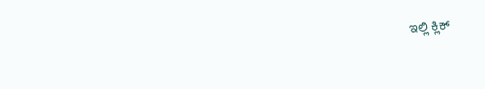ಇಲ್ಲಿ ಕ್ಲಿಕ್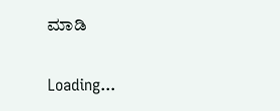ಮಾಡಿ

Loading...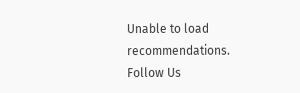Unable to load recommendations.
Follow Us